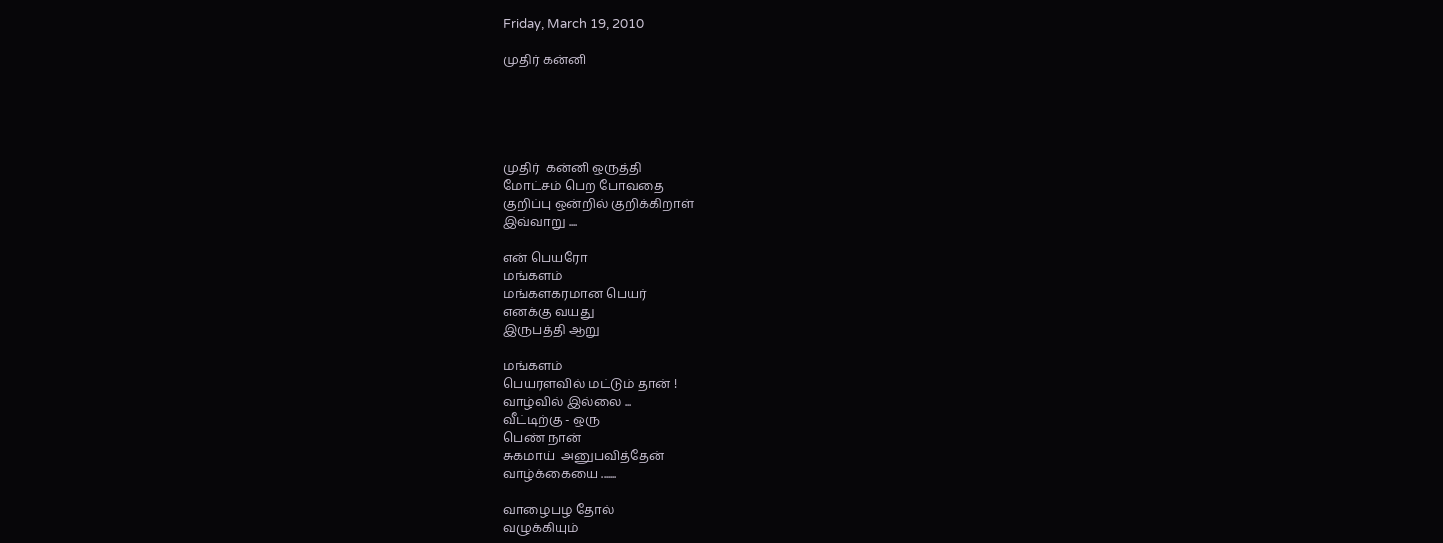Friday, March 19, 2010

முதிர் கன்னி





முதிர்  கன்னி ஒருத்தி
மோட்சம் பெற போவதை
குறிப்பு ஒன்றில் குறிக்கிறாள்
இவ்வாறு ....

என் பெயரோ
மங்களம்
மங்களகரமான பெயர்
எனக்கு வயது
இருபத்தி ஆறு

மங்களம்
பெயரளவில் மட்டும் தான் !
வாழ்வில் இல்லை ...
வீட்டிற்கு - ஒரு
பெண் நான்
சுகமாய்  அனுபவித்தேன்
வாழ்க்கையை .......

வாழைபழ தோல்
வழுக்கியும்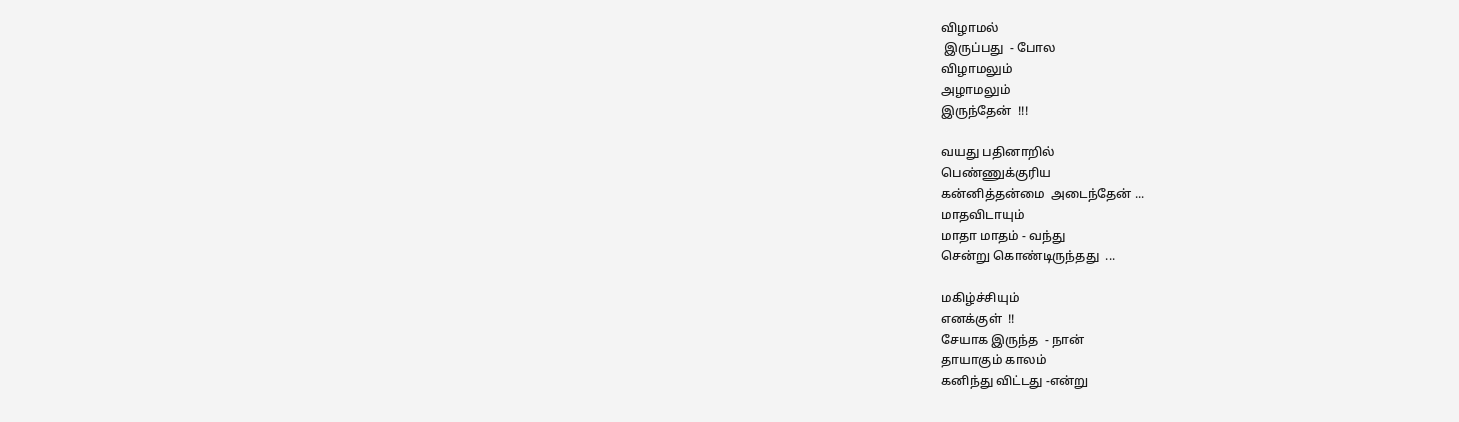விழாமல்
 இருப்பது  - போல
விழாமலும்
அழாமலும்
இருந்தேன்  !!!

வயது பதினாறில்
பெண்ணுக்குரிய
கன்னித்தன்மை  அடைந்தேன் ...
மாதவிடாயும்
மாதா மாதம் - வந்து
சென்று கொண்டிருந்தது  ...

மகிழ்ச்சியும்
எனக்குள்  !!
சேயாக இருந்த  - நான்
தாயாகும் காலம்
கனிந்து விட்டது -என்று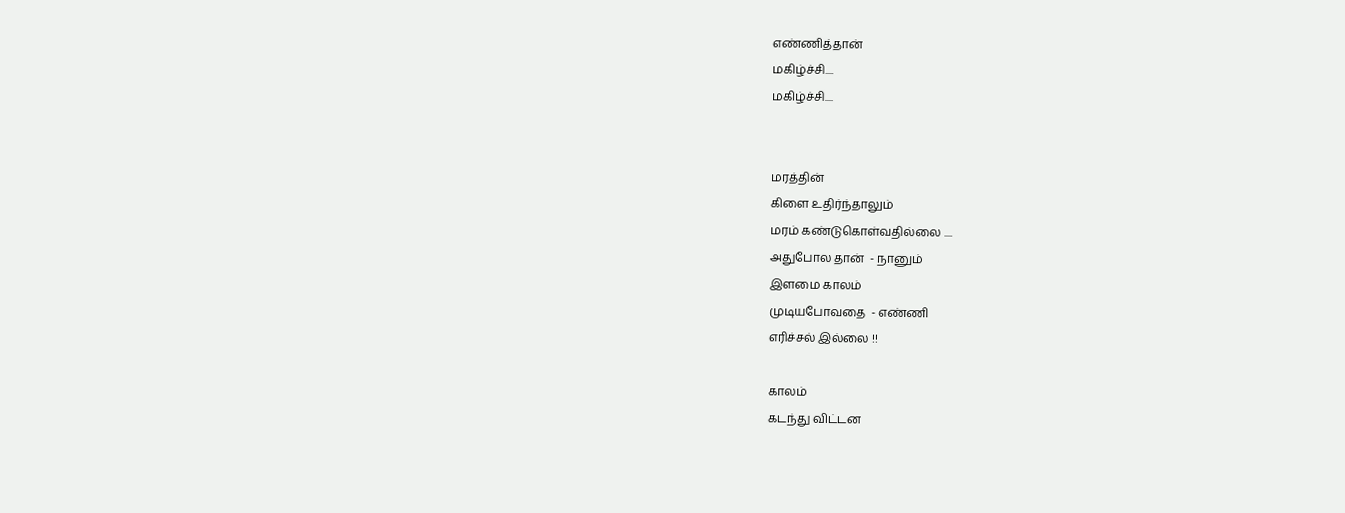எண்ணித்தான்
மகிழ்ச்சி....
மகிழ்ச்சி....


மரத்தின்
கிளை உதிர்ந்தாலும்
மரம் கண்டுகொள்வதில்லை ....
அதுபோல தான்  - நானும்
இளமை காலம்
முடியபோவதை  - எண்ணி
எரிச்சல் இல்லை !!

காலம்
கடந்து விட்டன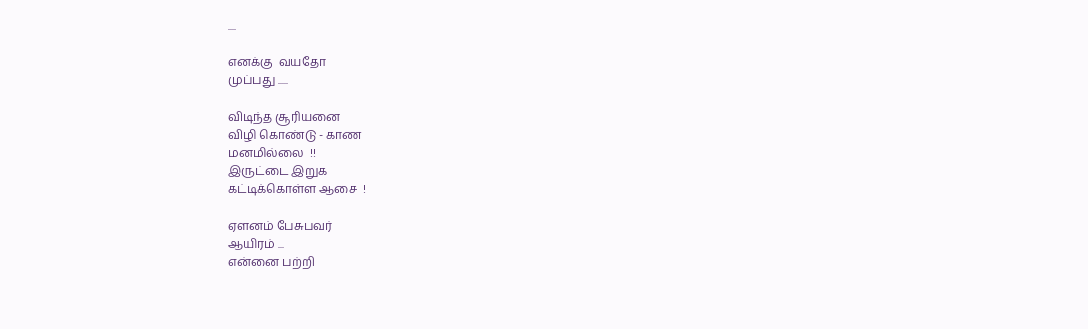....

எனக்கு  வயதோ
முப்பது .....

விடிந்த சூரியனை
விழி கொண்டு - காண
மனமில்லை  !!
இருட்டை இறுக
கட்டிக்கொள்ள ஆசை  !

ஏளனம் பேசுபவர்
ஆயிரம் ...
என்னை பற்றி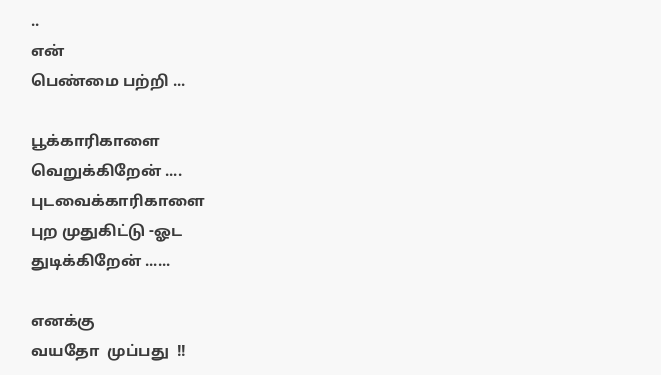..
என்
பெண்மை பற்றி ...

பூக்காரிகாளை
வெறுக்கிறேன் ....
புடவைக்காரிகாளை
புற முதுகிட்டு -ஓட
துடிக்கிறேன் ......

எனக்கு
வயதோ  முப்பது  !!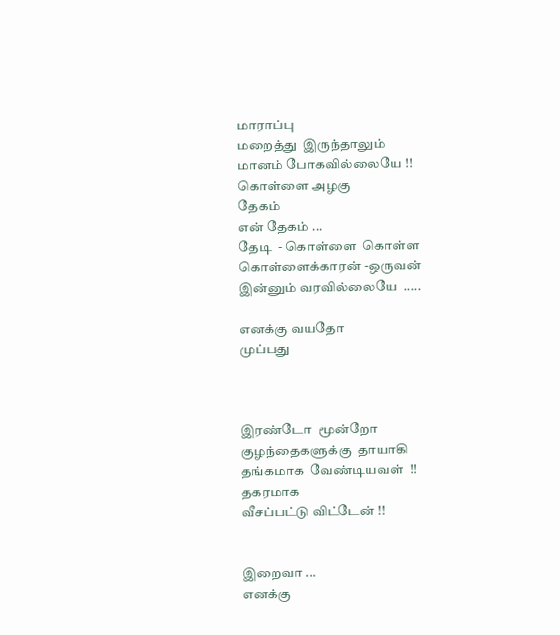மாராப்பு
மறைத்து  இருந்தாலும்
மானம் போகவில்லையே !!
கொள்ளை அழகு
தேகம்
என் தேகம் ...
தேடி  - கொள்ளை  கொள்ள
கொள்ளைக்காரன் -ஒருவன்
இன்னும் வரவில்லையே  .....

எனக்கு வயதோ
முப்பது



இரண்டோ  மூன்றோ
குழந்தைகளுக்கு  தாயாகி
தங்கமாக  வேண்டியவள்  !!
தகரமாக
வீசப்பட்டு விட்டேன் !!


இறைவா ...
எனக்கு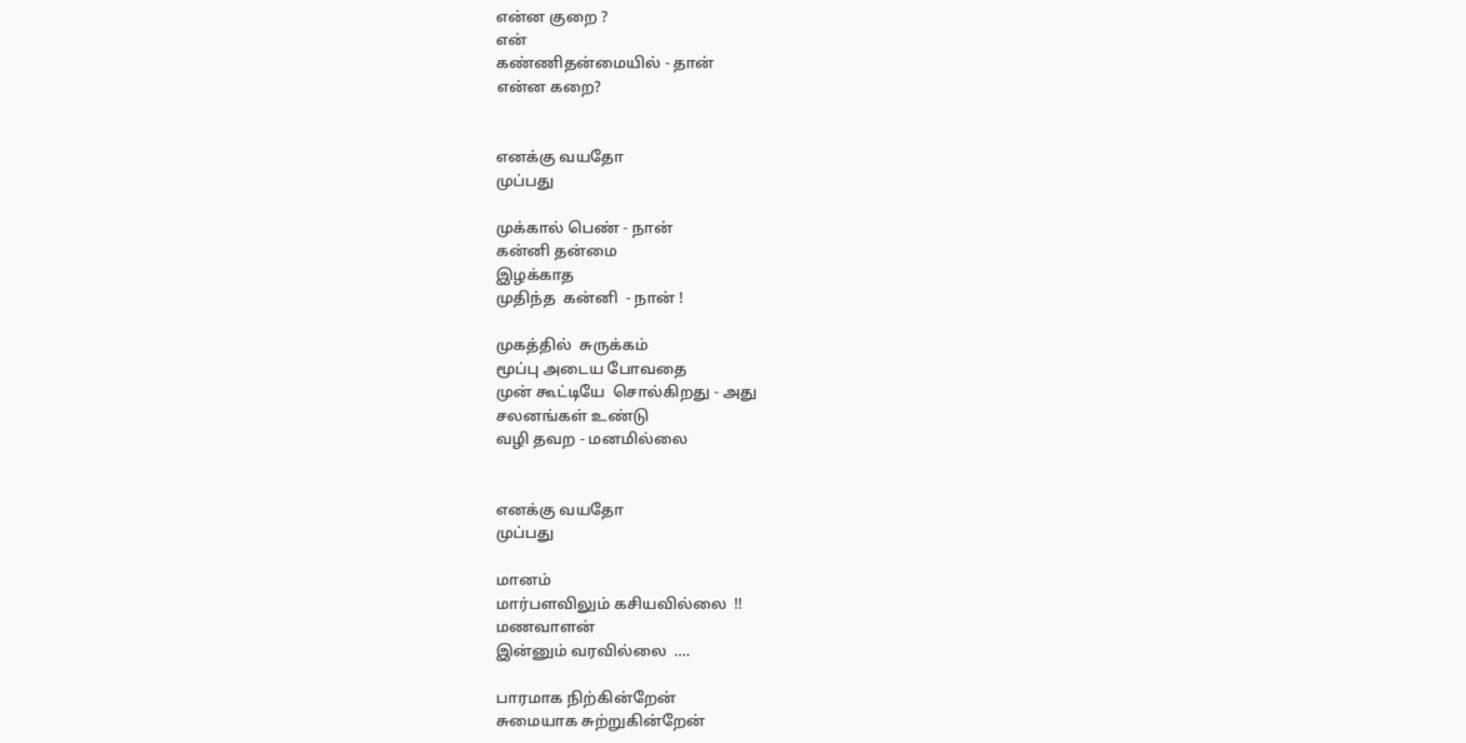என்ன குறை ?
என்
கண்ணிதன்மையில் - தான்
என்ன கறை?


எனக்கு வயதோ
முப்பது

முக்கால் பெண் - நான்
கன்னி தன்மை
இழக்காத
முதிந்த  கன்னி  - நான் !

முகத்தில்  சுருக்கம்
மூப்பு அடைய போவதை
முன் கூட்டியே  சொல்கிறது - அது
சலனங்கள் உண்டு
வழி தவற - மனமில்லை


எனக்கு வயதோ
முப்பது

மானம்
மார்பளவிலும் கசியவில்லை  !!
மணவாளன்
இன்னும் வரவில்லை  ....

பாரமாக நிற்கின்றேன்
சுமையாக சுற்றுகின்றேன்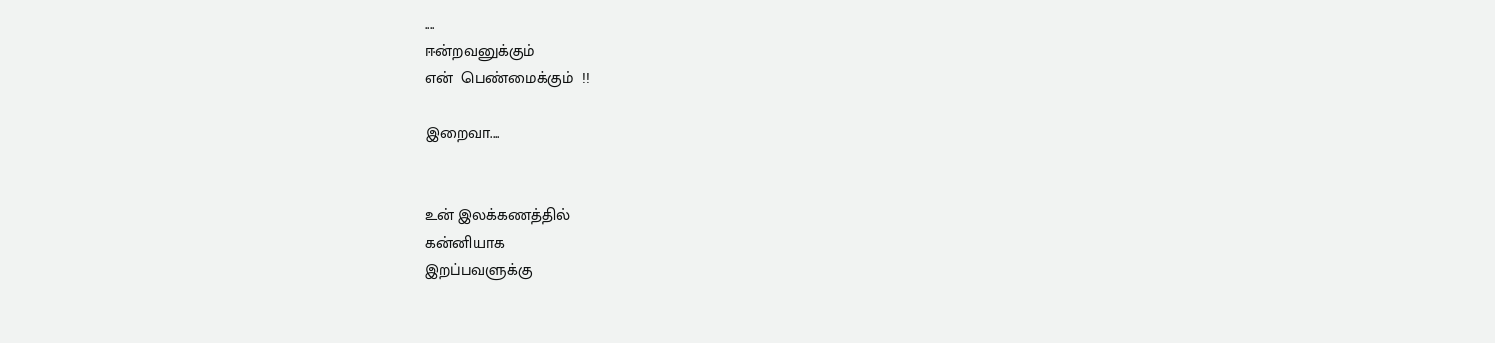....
ஈன்றவனுக்கும்
என்  பெண்மைக்கும்  !!

இறைவா....


உன் இலக்கணத்தில்
கன்னியாக
இறப்பவளுக்கு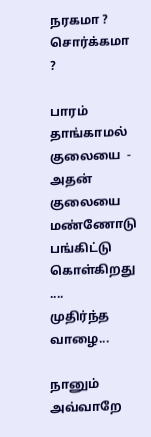நரகமா ?
சொர்க்கமா ?

பாரம் தாங்காமல்
குலையை  - அதன்
குலையை மண்ணோடு
பங்கிட்டு கொள்கிறது ....
முதிர்ந்த  வாழை...

நானும்
அவ்வாறே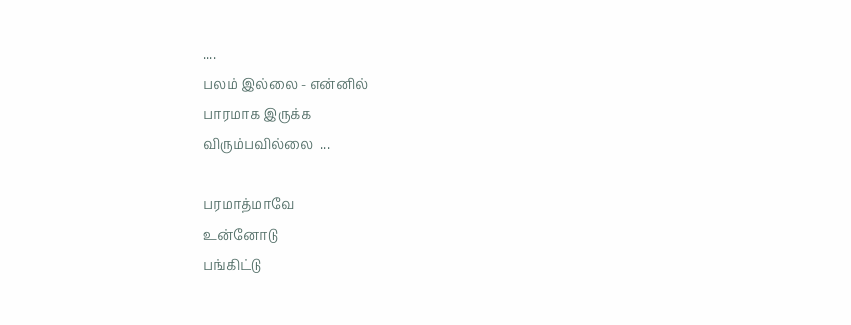....
பலம் இல்லை - என்னில்
பாரமாக இருக்க
விரும்பவில்லை  ...

பரமாத்மாவே
உன்னோடு
பங்கிட்டு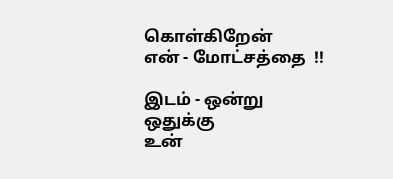கொள்கிறேன்
என் - மோட்சத்தை  !!

இடம் - ஒன்று  ஒதுக்கு
உன்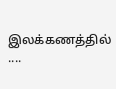இலக்கணத்தில் ....